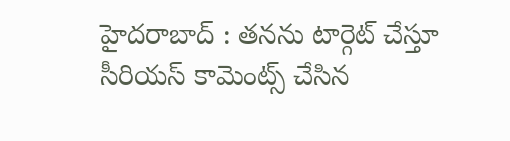హైదరాబాద్ : తనను టార్గెట్ చేస్తూ సీరియస్ కామెంట్స్ చేసిన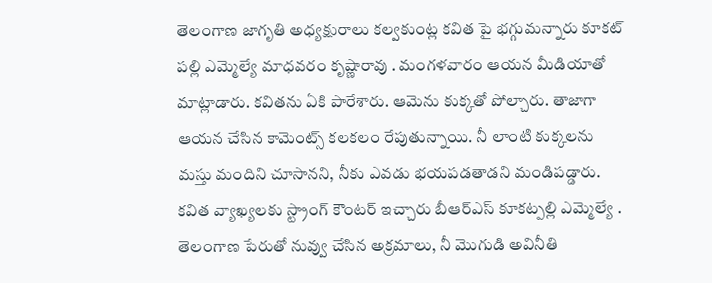తెలంగాణ జాగృతి అధ్యక్షురాలు కల్వకుంట్ల కవిత పై భగ్గుమన్నారు కూకట్ పల్లి ఎమ్మెల్యే మాధవరం కృష్ణారావు . మంగళవారం ఆయన మీడియాతో మాట్లాడారు. కవితను ఏకి పారేశారు. ఆమెను కుక్కతో పోల్చారు. తాజాగా ఆయన చేసిన కామెంట్స్ కలకలం రేపుతున్నాయి. నీ లాంటి కుక్కలను మస్తు మందిని చూసానని, నీకు ఎవడు భయపడతాడని మండిపడ్డారు. కవిత వ్యాఖ్యలకు స్ట్రాంగ్ కౌంటర్ ఇచ్చారు బీఆర్ఎస్ కూకట్పల్లి ఎమ్మెల్యే . తెలంగాణ పేరుతో నువ్వు చేసిన అక్రమాలు, నీ మొగుడి అవినీతి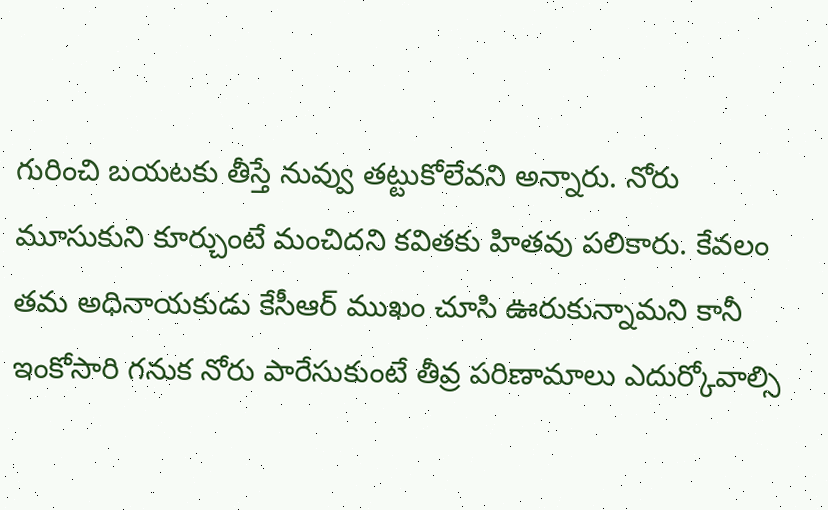గురించి బయటకు తీస్తే నువ్వు తట్టుకోలేవని అన్నారు. నోరు మూసుకుని కూర్చుంటే మంచిదని కవితకు హితవు పలికారు. కేవలం తమ అధినాయకుడు కేసీఆర్ ముఖం చూసి ఊరుకున్నామని కానీ ఇంకోసారి గనుక నోరు పారేసుకుంటే తీవ్ర పరిణామాలు ఎదుర్కోవాల్సి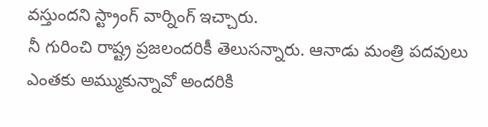వస్తుందని స్ట్రాంగ్ వార్నింగ్ ఇచ్చారు.
నీ గురించి రాష్ట్ర ప్రజలందరికీ తెలుసన్నారు. ఆనాడు మంత్రి పదవులు ఎంతకు అమ్ముకున్నావో అందరికి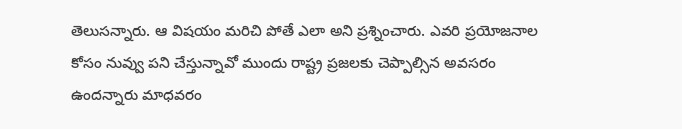తెలుసన్నారు. ఆ విషయం మరిచి పోతే ఎలా అని ప్రశ్నించారు. ఎవరి ప్రయోజనాల కోసం నువ్వు పని చేస్తున్నావో ముందు రాష్ట్ర ప్రజలకు చెప్పాల్సిన అవసరం ఉందన్నారు మాధవరం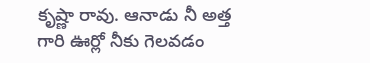కృష్ణా రావు. ఆనాడు నీ అత్త గారి ఊర్లో నీకు గెలవడం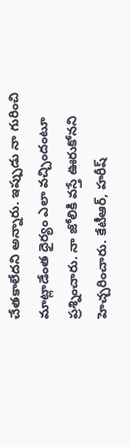చేతకాలేదని అన్నారు. ఇప్పుడు నా గురించి మాట్లాడేంత ధైర్యం ఎలా వచ్చిందంటూ ప్రశ్నించారు. నా జోలికి వస్తే ఊరుకోనని హెచ్చరించారు. కేటీఆర్, హరీష్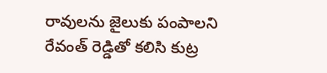రావులను జైలుకు పంపాలని రేవంత్ రెడ్డితో కలిసి కుట్ర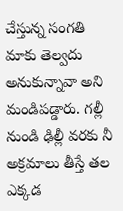చేస్తున్న సంగతి మాకు తెల్వదు అనుకున్నావా అని మండిపడ్డారు. గల్లీ నుండి ఢిల్లీ వరకు నీ అక్రమాలు తీస్తే తల ఎక్కడ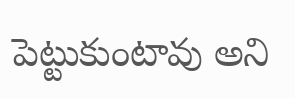పెట్టుకుంటావు అని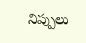నిప్పులు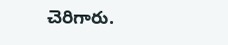చెరిగారు.